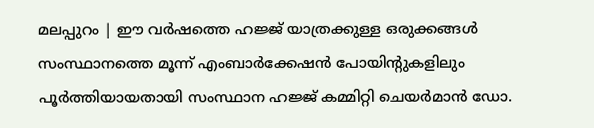മലപ്പുറം | ഈ വർഷത്തെ ഹജ്ജ് യാത്രക്കുള്ള ഒരുക്കങ്ങൾ സംസ്ഥാനത്തെ മൂന്ന് എംബാർക്കേഷൻ പോയിന്റുകളിലും പൂർത്തിയായതായി സംസ്ഥാന ഹജ്ജ് കമ്മിറ്റി ചെയർമാൻ ഡോ.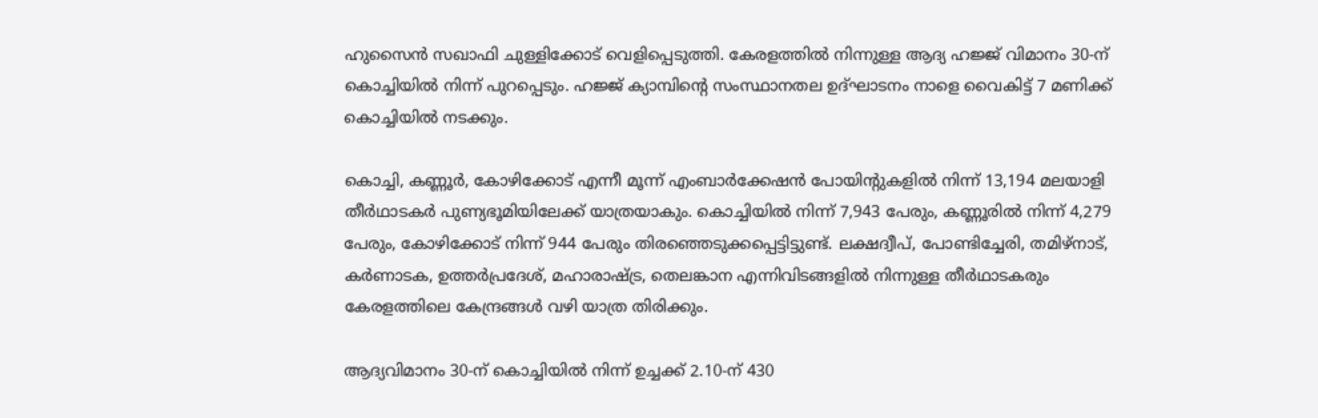ഹുസൈൻ സഖാഫി ചുള്ളിക്കോട് വെളിപ്പെടുത്തി. കേരളത്തിൽ നിന്നുള്ള ആദ്യ ഹജ്ജ് വിമാനം 30-ന് കൊച്ചിയിൽ നിന്ന് പുറപ്പെടും. ഹജ്ജ് ക്യാമ്പിന്റെ സംസ്ഥാനതല ഉദ്ഘാടനം നാളെ വൈകിട്ട് 7 മണിക്ക് കൊച്ചിയിൽ നടക്കും.

കൊച്ചി, കണ്ണൂർ, കോഴിക്കോട് എന്നീ മൂന്ന് എംബാർക്കേഷൻ പോയിന്റുകളിൽ നിന്ന് 13,194 മലയാളി തീർഥാടകർ പുണ്യഭൂമിയിലേക്ക് യാത്രയാകും. കൊച്ചിയിൽ നിന്ന് 7,943 പേരും, കണ്ണൂരിൽ നിന്ന് 4,279 പേരും, കോഴിക്കോട് നിന്ന് 944 പേരും തിരഞ്ഞെടുക്കപ്പെട്ടിട്ടുണ്ട്. ലക്ഷദ്വീപ്, പോണ്ടിച്ചേരി, തമിഴ്നാട്, കർണാടക, ഉത്തർപ്രദേശ്, മഹാരാഷ്ട്ര, തെലങ്കാന എന്നിവിടങ്ങളിൽ നിന്നുള്ള തീർഥാടകരും കേരളത്തിലെ കേന്ദ്രങ്ങൾ വഴി യാത്ര തിരിക്കും.

ആദ്യവിമാനം 30-ന് കൊച്ചിയിൽ നിന്ന് ഉച്ചക്ക് 2.10-ന് 430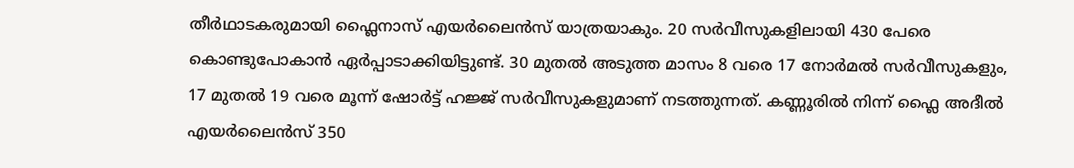തീർഥാടകരുമായി ഫ്ലൈനാസ് എയർലൈൻസ് യാത്രയാകും. 20 സർവീസുകളിലായി 430 പേരെ കൊണ്ടുപോകാൻ ഏർപ്പാടാക്കിയിട്ടുണ്ട്. 30 മുതൽ അടുത്ത മാസം 8 വരെ 17 നോർമൽ സർവീസുകളും, 17 മുതൽ 19 വരെ മൂന്ന് ഷോർട്ട് ഹജ്ജ് സർവീസുകളുമാണ് നടത്തുന്നത്. കണ്ണൂരിൽ നിന്ന് ഫ്ലൈ അദീൽ എയർലൈൻസ് 350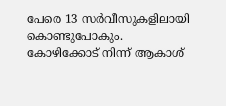പേരെ 13 സർവീസുകളിലായി കൊണ്ടുപോകും. കോഴിക്കോട് നിന്ന് ആകാശ്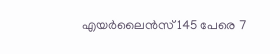എയർലൈൻസ് 145 പേരെ 7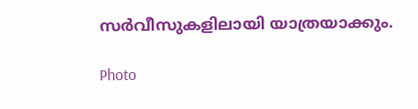സർവീസുകളിലായി യാത്രയാക്കും.

Photo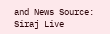and News Source: Siraj Live